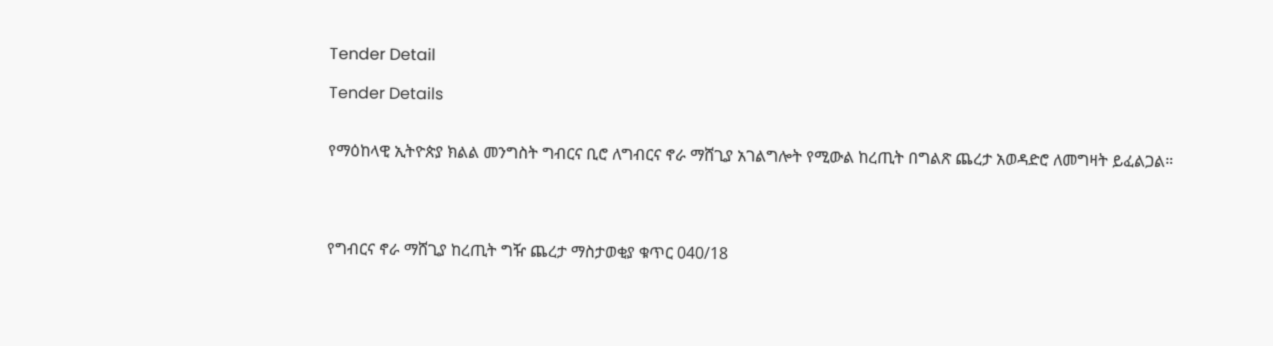Tender Detail

Tender Details


የማዕከላዊ ኢትዮጵያ ክልል መንግስት ግብርና ቢሮ ለግብርና ኖራ ማሸጊያ አገልግሎት የሚውል ከረጢት በግልጽ ጨረታ አወዳድሮ ለመግዛት ይፈልጋል።




የግብርና ኖራ ማሸጊያ ከረጢት ግዥ ጨረታ ማስታወቂያ ቁጥር 040/18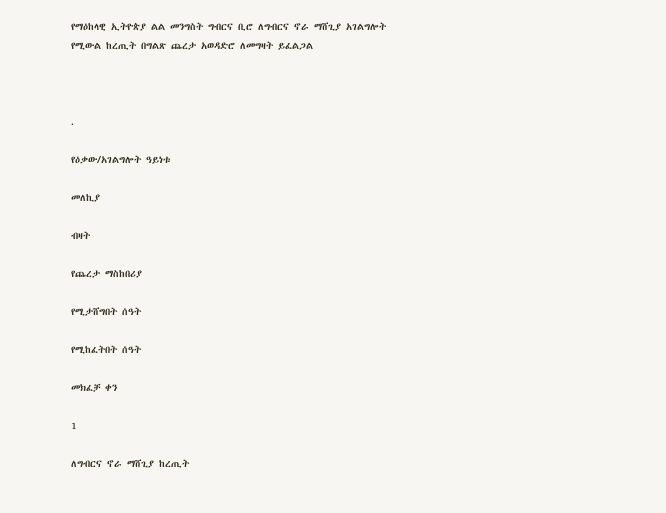የማዕከላዊ ኢትዮጵያ ልል መንግስት ግብርና ቢሮ ለግብርና ኖራ ማሸጊያ አገልግሎት የሚውል ከረጢት በግልጽ ጨረታ አወዳድሮ ለመግዛት ይፈልጋል



.

የዕቃው/አገልግሎት ዓይነቱ

መለኪያ

ብዛት

የጨረታ ማስከበሪያ

የሚታሸግበት ሰዓት

የሚከፈትበት ሰዓት

መክፈቻ ቀን

1

ለግብርና ኖራ ማሸጊያ ከረጢት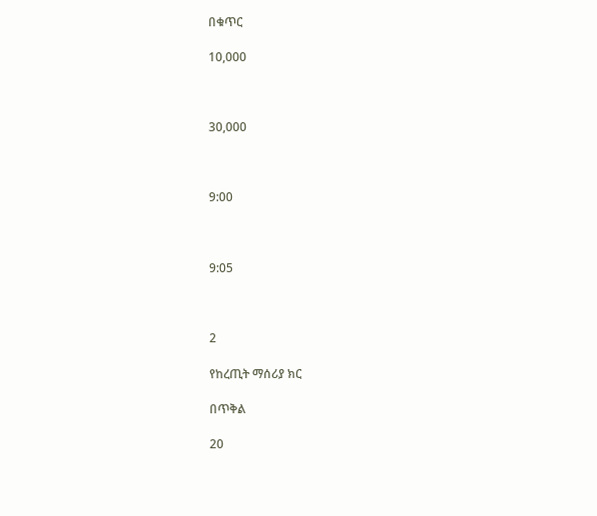በቁጥር

10,000



30,000



9:00



9:05



2

የከረጢት ማሰሪያ ክር

በጥቅል

20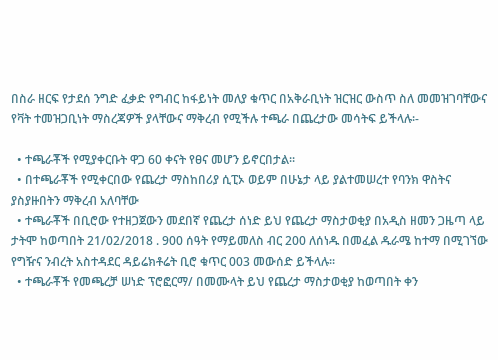በስራ ዘርፍ የታደሰ ንግድ ፈቃድ የግብር ከፋይነት መለያ ቁጥር በአቅራቢነት ዝርዝር ውስጥ ስለ መመዝገባቸውና የቫት ተመዝጋቢነት ማስረጃዎች ያላቸውና ማቅረብ የሚችሉ ተጫራ በጨረታው መሳትፍ ይችላሉ፡-

  • ተጫራቾች የሚያቀርቡት ዋጋ 60 ቀናት የፀና መሆን ይኖርበታል፡፡
  • በተጫራቾች የሚቀርበው የጨረታ ማስከበሪያ ሲፒኦ ወይም በሁኔታ ላይ ያልተመሠረተ የባንክ ዋስትና ያስያዙበትን ማቅረብ አለባቸው
  • ተጫራቾች በቢሮው የተዘጋጀውን መደበኛ የጨረታ ሰነድ ይህ የጨረታ ማስታወቂያ በአዲስ ዘመን ጋዜጣ ላይ ታትሞ ከወጣበት 21/02/2018 . 900 ሰዓት የማይመለስ ብር 200 ለሰነዱ በመፈል ዱራሜ ከተማ በሚገኘው የግዥና ንብረት አስተዳደር ዳይሬክቶሬት ቢሮ ቁጥር 003 መውሰድ ይችላሉ፡፡
  • ተጫራቾች የመጫረቻ ሠነድ ፕሮፎርማ/ በመሙላት ይህ የጨረታ ማስታወቂያ ከወጣበት ቀን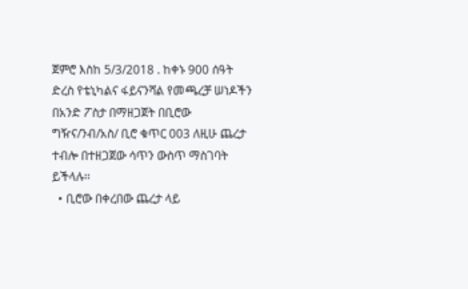ጀምሮ እስከ 5/3/2018 . ከቀኑ 900 ሰዓት ድረስ የቴኒካልና ፋይናንሻል የመጫረቻ ሠነዶችን በአንድ ፖስታ በማዘጋጀት በቢሮው ግዥና/ንብ/አስ/ ቢሮ ቁጥር 003 ለዚሁ ጨረታ ተብሎ በተዘጋጀው ሳጥን ውስጥ ማስገባት ይችላሉ፡፡
  • ቢሮው በቀረበው ጨረታ ላይ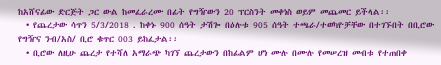ከአሸናፊው ድርጅት ጋር ውል ከመፈራረሙ በፊት የግዥውን 20 ፕርስንት መቀነስ ወይም መጨመር ይችላል፡፡
  • የጨረታው ሳጥን 5/3/2018 . ከቀኑ 900 ሰዓት ታሽጐ በዕሉቱ 905 ሰዓት ተጫራ/ተወካዮቻቸው በተገኙበት በቢሮው የግዥና ንብ/አስ/ ቢሮ ቁጥር 003 ይከፈታል፡፡
  • ቢሮው ለዚሁ ጨረታ የተሻለ አማራጭ ካገኘ ጨረታውን በከፊልም ሆነ ሙሉ በሙሉ የመሠረዝ መብቱ የተጠበቀ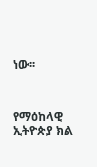ነው፡፡



የማዕከላዊ ኢትዮጵያ ክል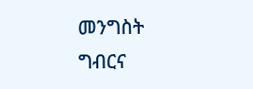መንግስት ግብርና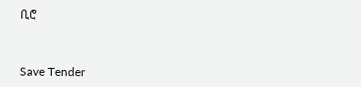ቢሮ



Save Tender